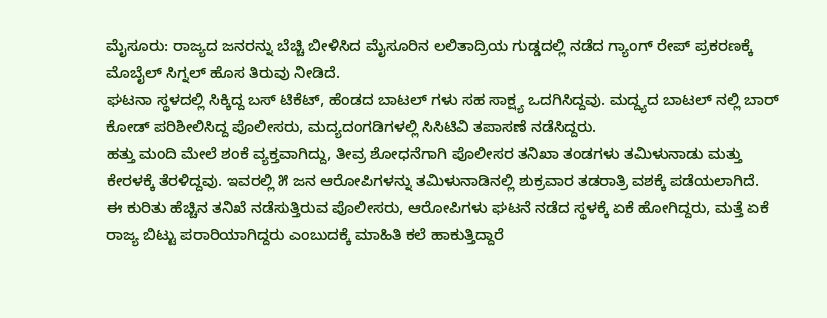ಮೈಸೂರು: ರಾಜ್ಯದ ಜನರನ್ನು ಬೆಚ್ಚಿ ಬೀಳಿಸಿದ ಮೈಸೂರಿನ ಲಲಿತಾದ್ರಿಯ ಗುಡ್ಡದಲ್ಲಿ ನಡೆದ ಗ್ಯಾಂಗ್ ರೇಪ್ ಪ್ರಕರಣಕ್ಕೆ ಮೊಬೈಲ್ ಸಿಗ್ನಲ್ ಹೊಸ ತಿರುವು ನೀಡಿದೆ.
ಘಟನಾ ಸ್ಥಳದಲ್ಲಿ ಸಿಕ್ಕಿದ್ದ ಬಸ್ ಟಿಕೆಟ್, ಹೆಂಡದ ಬಾಟಲ್ ಗಳು ಸಹ ಸಾಕ್ಷ್ಯ ಒದಗಿಸಿದ್ದವು. ಮದ್ದ್ಯದ ಬಾಟಲ್ ನಲ್ಲಿ ಬಾರ್ ಕೋಡ್ ಪರಿಶೀಲಿಸಿದ್ದ ಪೊಲೀಸರು, ಮದ್ಯದಂಗಡಿಗಳಲ್ಲಿ ಸಿಸಿಟಿವಿ ತಪಾಸಣೆ ನಡೆಸಿದ್ದರು.
ಹತ್ತು ಮಂದಿ ಮೇಲೆ ಶಂಕೆ ವ್ಯಕ್ತವಾಗಿದ್ದು, ತೀವ್ರ ಶೋಧನೆಗಾಗಿ ಪೊಲೀಸರ ತನಿಖಾ ತಂಡಗಳು ತಮಿಳುನಾಡು ಮತ್ತು ಕೇರಳಕ್ಕೆ ತೆರಳಿದ್ದವು. ಇವರಲ್ಲಿ ೫ ಜನ ಆರೋಪಿಗಳನ್ನು ತಮಿಳುನಾಡಿನಲ್ಲಿ ಶುಕ್ರವಾರ ತಡರಾತ್ರಿ ವಶಕ್ಕೆ ಪಡೆಯಲಾಗಿದೆ.
ಈ ಕುರಿತು ಹೆಚ್ಚಿನ ತನಿಖೆ ನಡೆಸುತ್ತಿರುವ ಪೊಲೀಸರು, ಆರೋಪಿಗಳು ಘಟನೆ ನಡೆದ ಸ್ಥಳಕ್ಕೆ ಏಕೆ ಹೋಗಿದ್ದರು, ಮತ್ತೆ ಏಕೆ ರಾಜ್ಯ ಬಿಟ್ಟು ಪರಾರಿಯಾಗಿದ್ದರು ಎಂಬುದಕ್ಕೆ ಮಾಹಿತಿ ಕಲೆ ಹಾಕುತ್ತಿದ್ದಾರೆ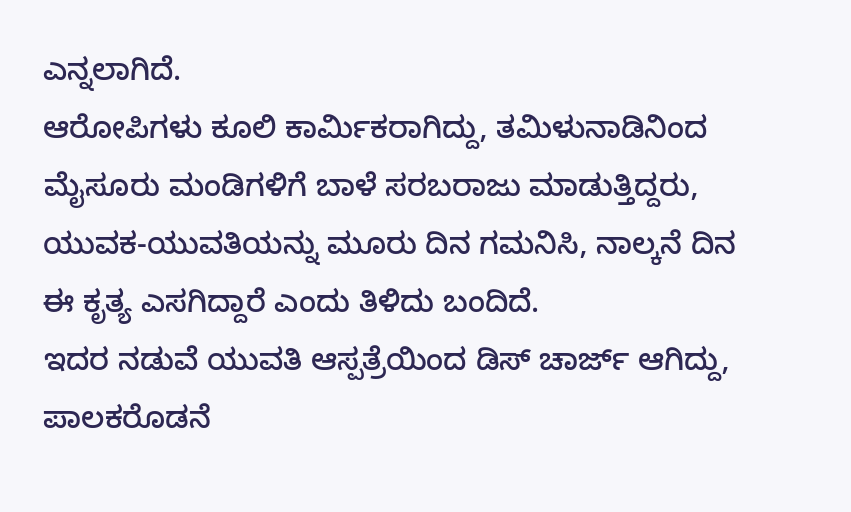ಎನ್ನಲಾಗಿದೆ.
ಆರೋಪಿಗಳು ಕೂಲಿ ಕಾರ್ಮಿಕರಾಗಿದ್ದು, ತಮಿಳುನಾಡಿನಿಂದ ಮೈಸೂರು ಮಂಡಿಗಳಿಗೆ ಬಾಳೆ ಸರಬರಾಜು ಮಾಡುತ್ತಿದ್ದರು, ಯುವಕ-ಯುವತಿಯನ್ನು ಮೂರು ದಿನ ಗಮನಿಸಿ, ನಾಲ್ಕನೆ ದಿನ ಈ ಕೃತ್ಯ ಎಸಗಿದ್ದಾರೆ ಎಂದು ತಿಳಿದು ಬಂದಿದೆ.
ಇದರ ನಡುವೆ ಯುವತಿ ಆಸ್ಪತ್ರೆಯಿಂದ ಡಿಸ್ ಚಾರ್ಜ್ ಆಗಿದ್ದು, ಪಾಲಕರೊಡನೆ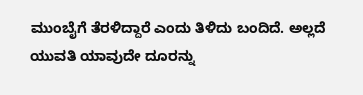ಮುಂಬೈಗೆ ತೆರಳಿದ್ದಾರೆ ಎಂದು ತಿಳಿದು ಬಂದಿದೆ. ಅಲ್ಲದೆ ಯುವತಿ ಯಾವುದೇ ದೂರನ್ನು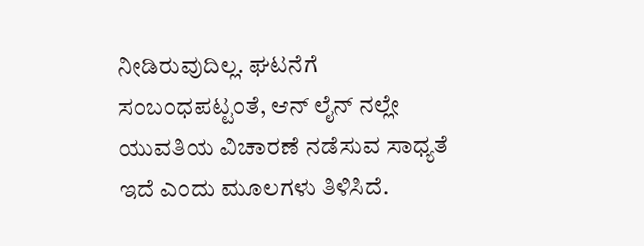ನೀಡಿರುವುದಿಲ್ಲ. ಘಟನೆಗೆ ಸಂಬಂಧಪಟ್ಟಂತೆ, ಆನ್ ಲೈನ್ ನಲ್ಲೇ ಯುವತಿಯ ವಿಚಾರಣೆ ನಡೆಸುವ ಸಾಧ್ಯತೆ ಇದೆ ಎಂದು ಮೂಲಗಳು ತಿಳಿಸಿದೆ.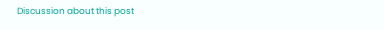Discussion about this post